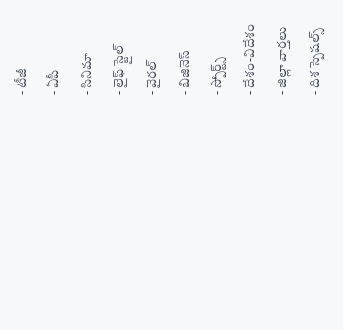- టీజీ
- ఏపీ
- సినిమా
- లైఫ్ స్టైల్
- వైరల్
- బిజినెస్
- స్పోర్ట్స్
- దేశం-విదేశం
- జిల్లా వార్తలు
- దిశ స్పెషల్స్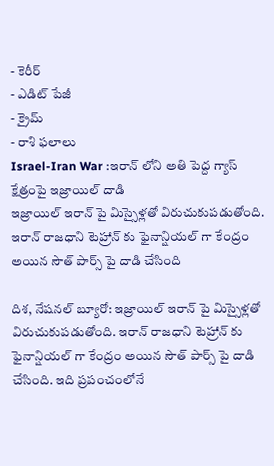- కెరీర్
- ఎడిట్ పేజీ
- క్రైమ్
- రాశి ఫలాలు
Israel-Iran War :ఇరాన్ లోని అతి పెద్ద గ్యాస్ క్షేత్రంపై ఇజ్రాయిల్ దాడి
ఇజ్రాయిల్ ఇరాన్ పై మిస్సైళ్లతో విరుచుకుపడుతోంది. ఇరాన్ రాజధాని టెహ్రాన్ కు ఫైనాన్షియల్ గా కేంద్రం అయిన సౌత్ పార్స్ పై దాడి చేసింది

దిశ, నేషనల్ బ్యూరో: ఇజ్రాయిల్ ఇరాన్ పై మిస్సైళ్లతో విరుచుకుపడుతోంది. ఇరాన్ రాజధాని టెహ్రాన్ కు ఫైనాన్షియల్ గా కేంద్రం అయిన సౌత్ పార్స్ పై దాడి చేసింది. ఇది ప్రపంచంలోనే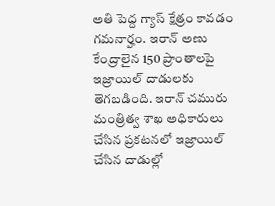అతి పెద్ద గ్యాస్ క్షేత్రం కావడం గమనార్హం. ఇరాన్ అణు కేంద్రాలైన 150 ప్రాంతాలపై ఇజ్రాయిల్ దాడులకు తెగబడింది. ఇరాన్ చమురు మంత్రిత్వ శాఖ అధికారులు చేసిన ప్రకటనలో ఇజ్రాయిల్ చేసిన దాడుల్లో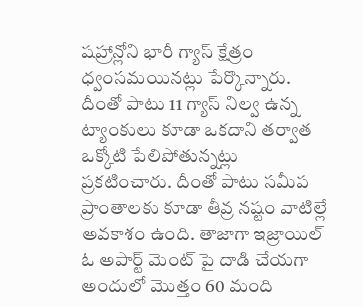షహ్రాన్లోని భారీ గ్యాస్ క్షేత్రం ధ్వంసమయినట్లు పేర్కొన్నారు. దీంతో పాటు 11 గ్యాస్ నిల్వ ఉన్న ట్యాంకులు కూడా ఒకదాని తర్వాత ఒక్కోటి పేలిపోతున్నట్లు ప్రకటించారు. దీంతో పాటు సమీప ప్రాంతాలకు కూడా తీవ్ర నష్టం వాటిల్లే అవకాశం ఉంది. తాజాగా ఇజ్రాయిల్ ఓ అపార్ట్ మెంట్ పై దాడి చేయగా అందులో మొత్తం 60 మంది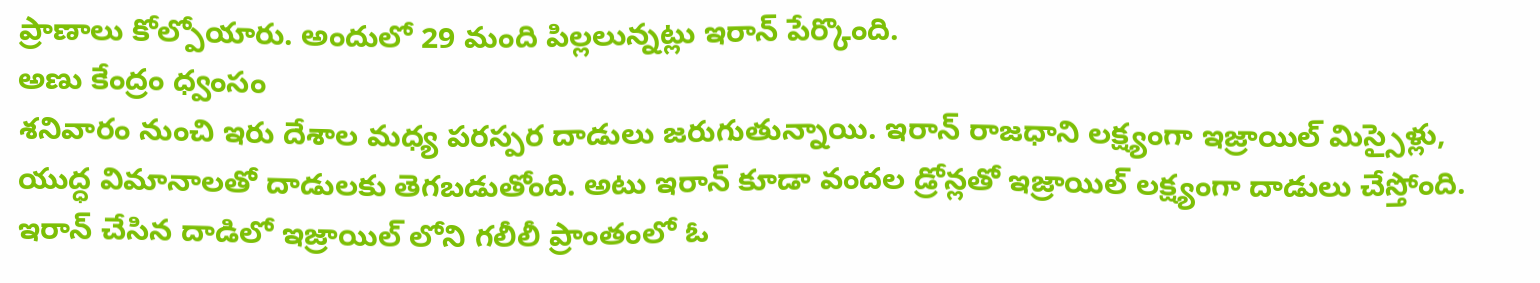ప్రాణాలు కోల్పోయారు. అందులో 29 మంది పిల్లలున్నట్లు ఇరాన్ పేర్కొంది.
అణు కేంద్రం ధ్వంసం
శనివారం నుంచి ఇరు దేశాల మధ్య పరస్పర దాడులు జరుగుతున్నాయి. ఇరాన్ రాజధాని లక్ష్యంగా ఇజ్రాయిల్ మిస్సైళ్లు, యుద్ధ విమానాలతో దాడులకు తెగబడుతోంది. అటు ఇరాన్ కూడా వందల డ్రోన్లతో ఇజ్రాయిల్ లక్ష్యంగా దాడులు చేస్తోంది. ఇరాన్ చేసిన దాడిలో ఇజ్రాయిల్ లోని గలీలీ ప్రాంతంలో ఓ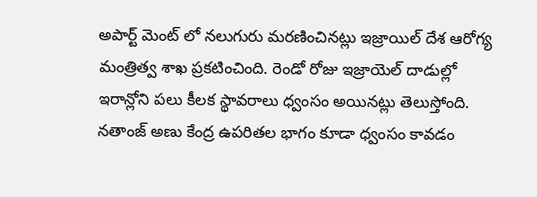అపార్ట్ మెంట్ లో నలుగురు మరణించినట్లు ఇజ్రాయిల్ దేశ ఆరోగ్య మంత్రిత్వ శాఖ ప్రకటించింది. రెండో రోజు ఇజ్రాయెల్ దాడుల్లో ఇరాన్లోని పలు కీలక స్థావరాలు ధ్వంసం అయినట్లు తెలుస్తోంది. నతాంజ్ అణు కేంద్ర ఉపరితల భాగం కూడా ధ్వంసం కావడం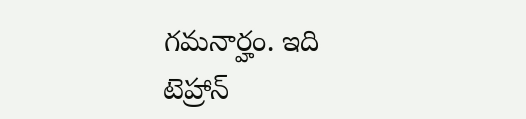గమనార్హం. ఇది టెహ్రాన్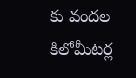కు వందల కిలోమీటర్ల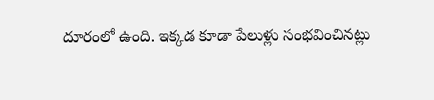దూరంలో ఉంది. ఇక్కడ కూడా పేలుళ్లు సంభవించినట్లు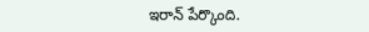ఇరాన్ పేర్కొంది.